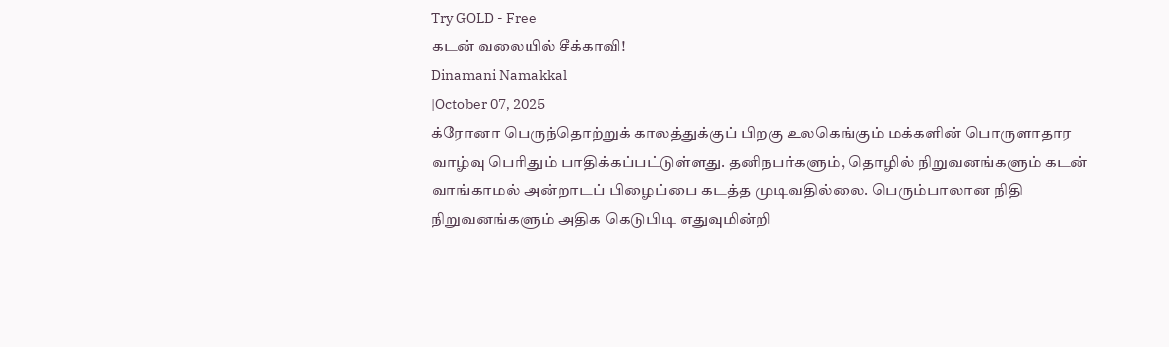Try GOLD - Free
கடன் வலையில் சீக்காவி!
Dinamani Namakkal
|October 07, 2025
க்ரோனா பெருந்தொற்றுக் காலத்துக்குப் பிறகு உலகெங்கும் மக்களின் பொருளாதார வாழ்வு பெரிதும் பாதிக்கப்பட்டுள்ளது. தனிநபர்களும், தொழில் நிறுவனங்களும் கடன் வாங்காமல் அன்றாடப் பிழைப்பை கடத்த முடிவதில்லை. பெரும்பாலான நிதி நிறுவனங்களும் அதிக கெடுபிடி எதுவுமின்றி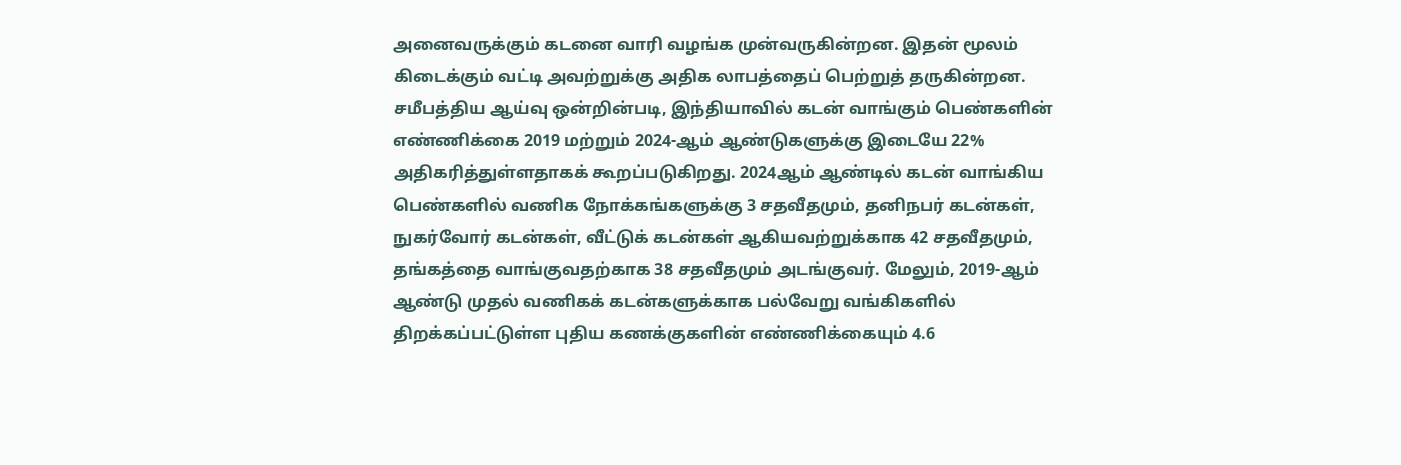அனைவருக்கும் கடனை வாரி வழங்க முன்வருகின்றன. இதன் மூலம் கிடைக்கும் வட்டி அவற்றுக்கு அதிக லாபத்தைப் பெற்றுத் தருகின்றன.
சமீபத்திய ஆய்வு ஒன்றின்படி, இந்தியாவில் கடன் வாங்கும் பெண்களின் எண்ணிக்கை 2019 மற்றும் 2024-ஆம் ஆண்டுகளுக்கு இடையே 22% அதிகரித்துள்ளதாகக் கூறப்படுகிறது. 2024ஆம் ஆண்டில் கடன் வாங்கிய பெண்களில் வணிக நோக்கங்களுக்கு 3 சதவீதமும், தனிநபர் கடன்கள், நுகர்வோர் கடன்கள், வீட்டுக் கடன்கள் ஆகியவற்றுக்காக 42 சதவீதமும், தங்கத்தை வாங்குவதற்காக 38 சதவீதமும் அடங்குவர். மேலும், 2019-ஆம் ஆண்டு முதல் வணிகக் கடன்களுக்காக பல்வேறு வங்கிகளில் திறக்கப்பட்டுள்ள புதிய கணக்குகளின் எண்ணிக்கையும் 4.6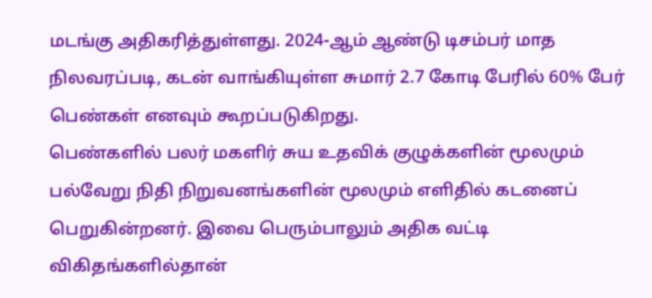மடங்கு அதிகரித்துள்ளது. 2024-ஆம் ஆண்டு டிசம்பர் மாத நிலவரப்படி, கடன் வாங்கியுள்ள சுமார் 2.7 கோடி பேரில் 60% பேர் பெண்கள் எனவும் கூறப்படுகிறது.
பெண்களில் பலர் மகளிர் சுய உதவிக் குழுக்களின் மூலமும் பல்வேறு நிதி நிறுவனங்களின் மூலமும் எளிதில் கடனைப் பெறுகின்றனர். இவை பெரும்பாலும் அதிக வட்டி விகிதங்களில்தான்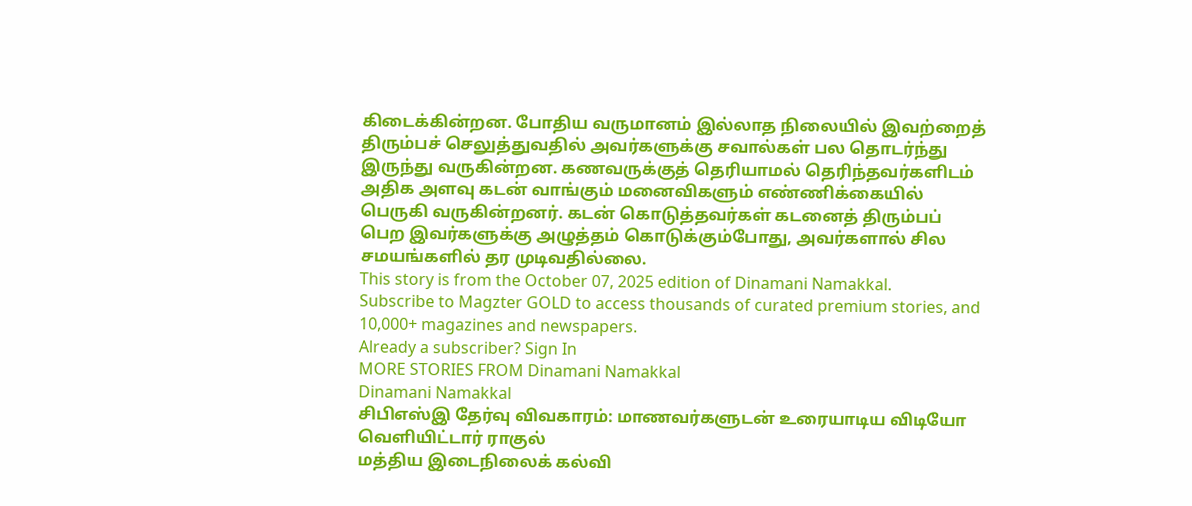கிடைக்கின்றன. போதிய வருமானம் இல்லாத நிலையில் இவற்றைத் திரும்பச் செலுத்துவதில் அவர்களுக்கு சவால்கள் பல தொடர்ந்து இருந்து வருகின்றன. கணவருக்குத் தெரியாமல் தெரிந்தவர்களிடம் அதிக அளவு கடன் வாங்கும் மனைவிகளும் எண்ணிக்கையில் பெருகி வருகின்றனர். கடன் கொடுத்தவர்கள் கடனைத் திரும்பப் பெற இவர்களுக்கு அழுத்தம் கொடுக்கும்போது, அவர்களால் சில சமயங்களில் தர முடிவதில்லை.
This story is from the October 07, 2025 edition of Dinamani Namakkal.
Subscribe to Magzter GOLD to access thousands of curated premium stories, and 10,000+ magazines and newspapers.
Already a subscriber? Sign In
MORE STORIES FROM Dinamani Namakkal
Dinamani Namakkal
சிபிஎஸ்இ தேர்வு விவகாரம்: மாணவர்களுடன் உரையாடிய விடியோ வெளியிட்டார் ராகுல்
மத்திய இடைநிலைக் கல்வி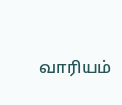வாரியம்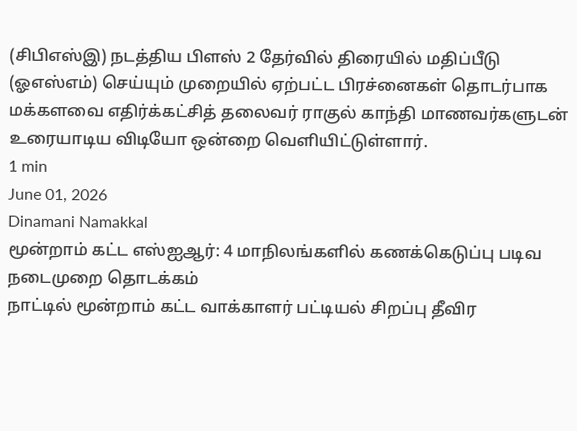(சிபிஎஸ்இ) நடத்திய பிளஸ் 2 தேர்வில் திரையில் மதிப்பீடு (ஓஎஸ்எம்) செய்யும் முறையில் ஏற்பட்ட பிரச்னைகள் தொடர்பாக மக்களவை எதிர்க்கட்சித் தலைவர் ராகுல் காந்தி மாணவர்களுடன் உரையாடிய விடியோ ஒன்றை வெளியிட்டுள்ளார்.
1 min
June 01, 2026
Dinamani Namakkal
மூன்றாம் கட்ட எஸ்ஐஆர்: 4 மாநிலங்களில் கணக்கெடுப்பு படிவ நடைமுறை தொடக்கம்
நாட்டில் மூன்றாம் கட்ட வாக்காளர் பட்டியல் சிறப்பு தீவிர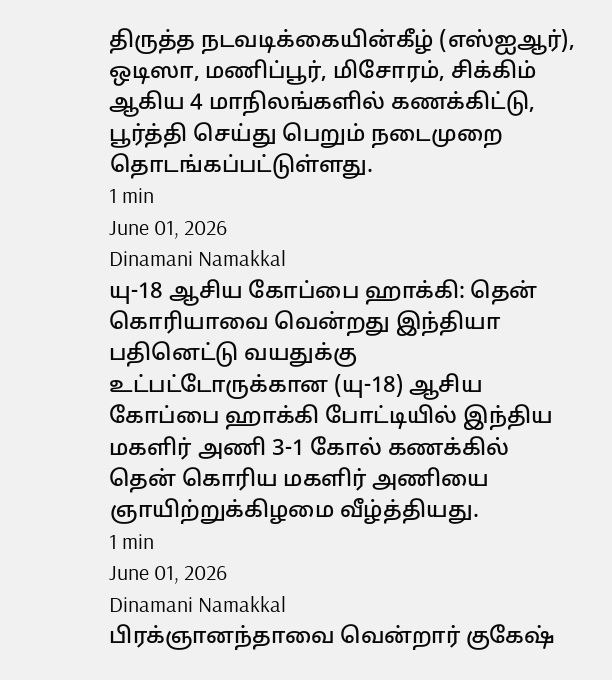திருத்த நடவடிக்கையின்கீழ் (எஸ்ஐஆர்), ஒடிஸா, மணிப்பூர், மிசோரம், சிக்கிம் ஆகிய 4 மாநிலங்களில் கணக்கிட்டு, பூர்த்தி செய்து பெறும் நடைமுறை தொடங்கப்பட்டுள்ளது.
1 min
June 01, 2026
Dinamani Namakkal
யு-18 ஆசிய கோப்பை ஹாக்கி: தென் கொரியாவை வென்றது இந்தியா
பதினெட்டு வயதுக்கு உட்பட்டோருக்கான (யு-18) ஆசிய கோப்பை ஹாக்கி போட்டியில் இந்திய மகளிர் அணி 3-1 கோல் கணக்கில் தென் கொரிய மகளிர் அணியை ஞாயிற்றுக்கிழமை வீழ்த்தியது.
1 min
June 01, 2026
Dinamani Namakkal
பிரக்ஞானந்தாவை வென்றார் குகேஷ்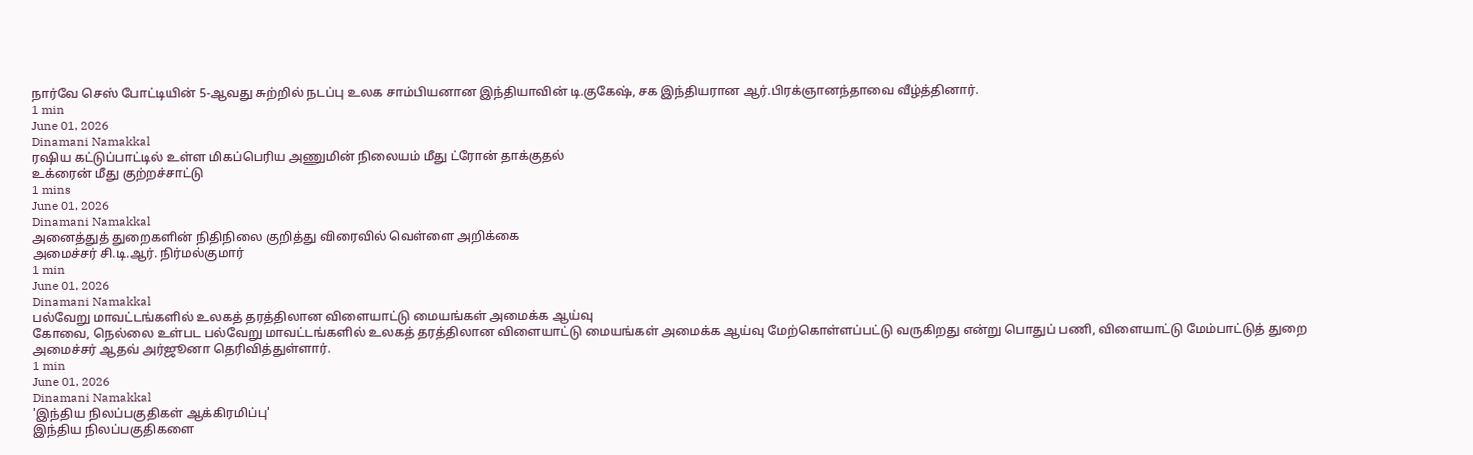நார்வே செஸ் போட்டியின் 5-ஆவது சுற்றில் நடப்பு உலக சாம்பியனான இந்தியாவின் டி.குகேஷ், சக இந்தியரான ஆர்.பிரக்ஞானந்தாவை வீழ்த்தினார்.
1 min
June 01, 2026
Dinamani Namakkal
ரஷிய கட்டுப்பாட்டில் உள்ள மிகப்பெரிய அணுமின் நிலையம் மீது ட்ரோன் தாக்குதல்
உக்ரைன் மீது குற்றச்சாட்டு
1 mins
June 01, 2026
Dinamani Namakkal
அனைத்துத் துறைகளின் நிதிநிலை குறித்து விரைவில் வெள்ளை அறிக்கை
அமைச்சர் சி.டி.ஆர். நிர்மல்குமார்
1 min
June 01, 2026
Dinamani Namakkal
பல்வேறு மாவட்டங்களில் உலகத் தரத்திலான விளையாட்டு மையங்கள் அமைக்க ஆய்வு
கோவை, நெல்லை உள்பட பல்வேறு மாவட்டங்களில் உலகத் தரத்திலான விளையாட்டு மையங்கள் அமைக்க ஆய்வு மேற்கொள்ளப்பட்டு வருகிறது என்று பொதுப் பணி, விளையாட்டு மேம்பாட்டுத் துறை அமைச்சர் ஆதவ் அர்ஜூனா தெரிவித்துள்ளார்.
1 min
June 01, 2026
Dinamani Namakkal
'இந்திய நிலப்பகுதிகள் ஆக்கிரமிப்பு'
இந்திய நிலப்பகுதிகளை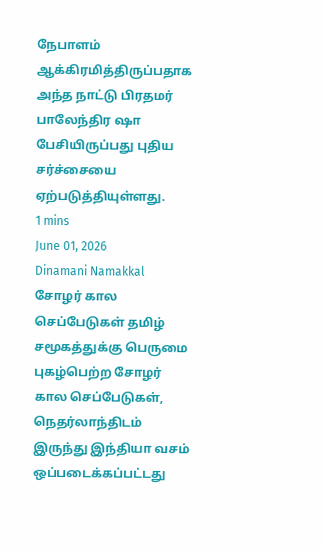நேபாளம் ஆக்கிரமித்திருப்பதாக அந்த நாட்டு பிரதமர் பாலேந்திர ஷா பேசியிருப்பது புதிய சர்ச்சையை ஏற்படுத்தியுள்ளது.
1 mins
June 01, 2026
Dinamani Namakkal
சோழர் கால செப்பேடுகள் தமிழ் சமூகத்துக்கு பெருமை
புகழ்பெற்ற சோழர் கால செப்பேடுகள், நெதர்லாந்திடம் இருந்து இந்தியா வசம் ஒப்படைக்கப்பட்டது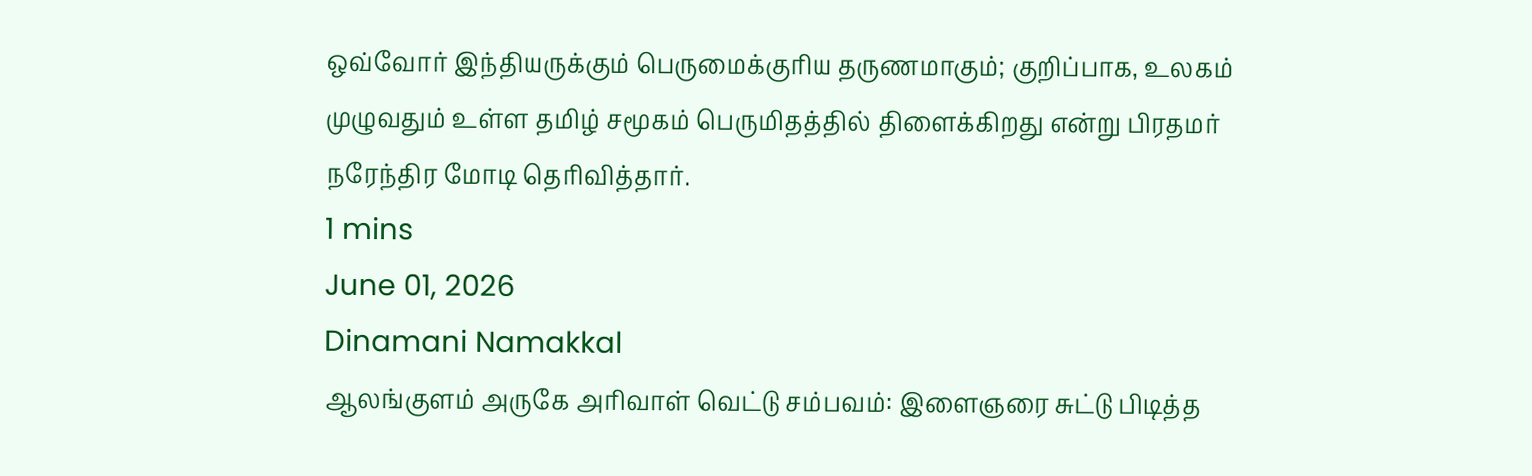ஒவ்வோர் இந்தியருக்கும் பெருமைக்குரிய தருணமாகும்; குறிப்பாக, உலகம் முழுவதும் உள்ள தமிழ் சமூகம் பெருமிதத்தில் திளைக்கிறது என்று பிரதமர் நரேந்திர மோடி தெரிவித்தார்.
1 mins
June 01, 2026
Dinamani Namakkal
ஆலங்குளம் அருகே அரிவாள் வெட்டு சம்பவம்: இளைஞரை சுட்டு பிடித்த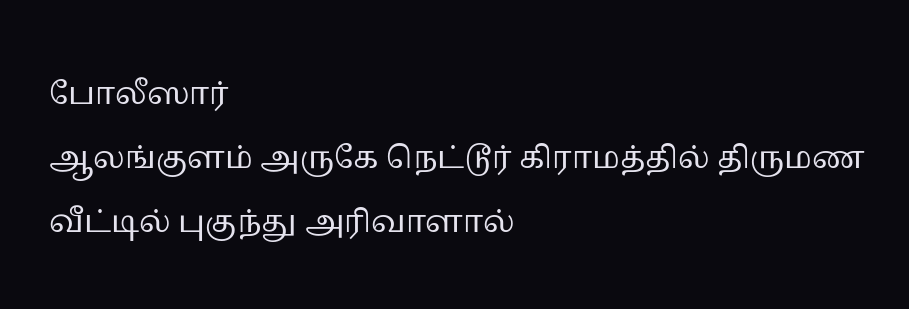போலீஸார்
ஆலங்குளம் அருகே நெட்டூர் கிராமத்தில் திருமண வீட்டில் புகுந்து அரிவாளால்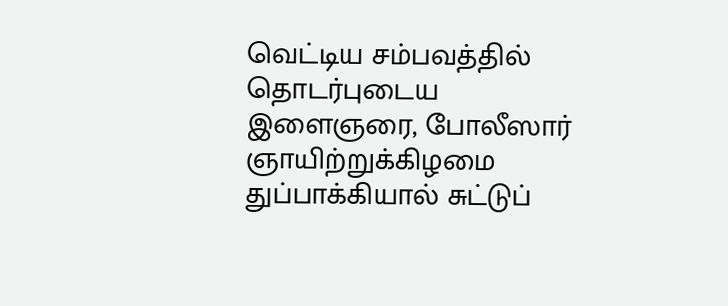வெட்டிய சம்பவத்தில் தொடர்புடைய இளைஞரை, போலீஸார் ஞாயிற்றுக்கிழமை துப்பாக்கியால் சுட்டுப்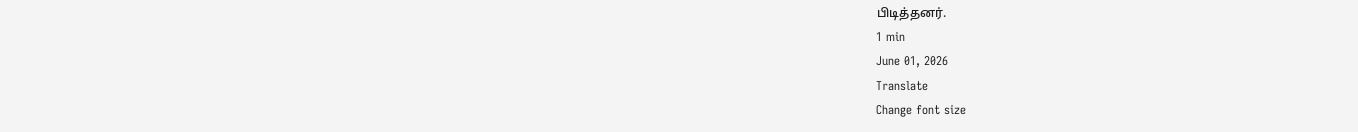பிடித்தனர்.
1 min
June 01, 2026
Translate
Change font size